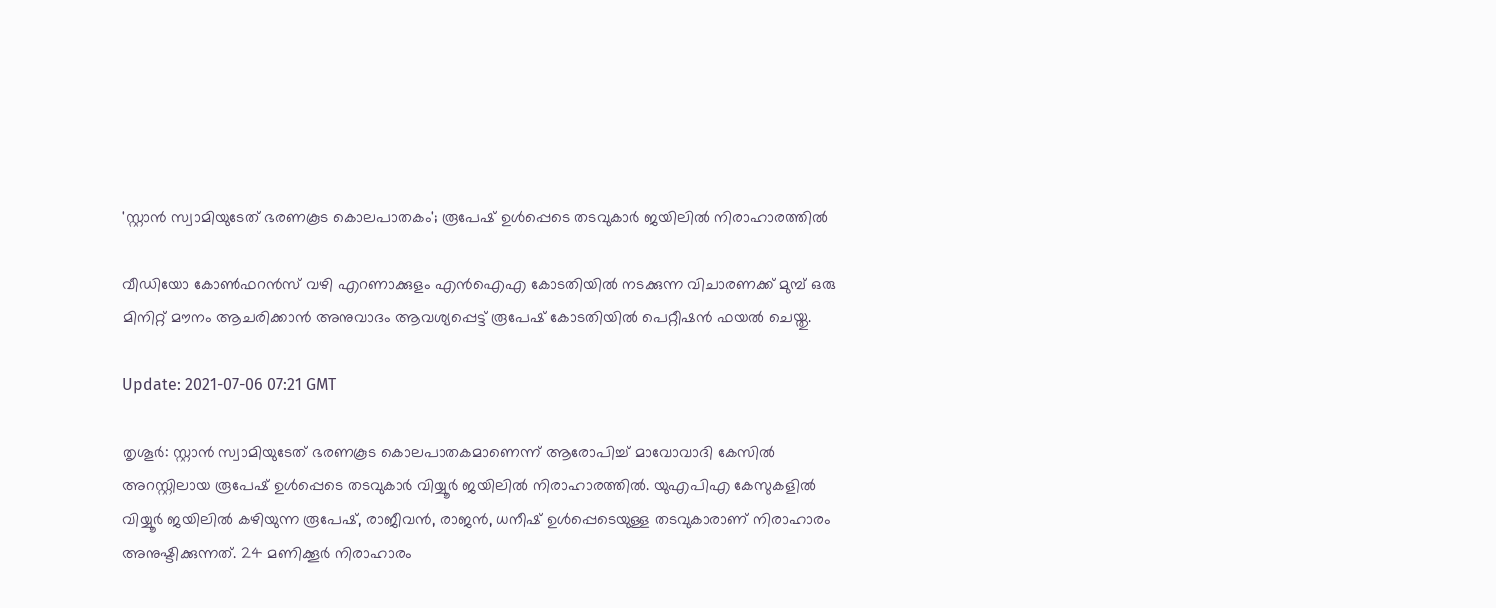'സ്റ്റാന്‍ സ്വാമിയുടേത് ഭരണകൂട കൊലപാതകം'; രൂപേഷ് ഉള്‍പ്പെടെ തടവുകാര്‍ ജയിലില്‍ നിരാഹാരത്തില്‍

വീഡിയോ കോണ്‍ഫറന്‍സ് വഴി എറണാക്കുളം എന്‍ഐഎ കോടതിയില്‍ നടക്കുന്ന വിചാരണക്ക് മുമ്പ് ഒരു മിനിറ്റ് മൗനം ആചരിക്കാന്‍ അനുവാദം ആവശ്യപ്പെട്ട് രൂപേഷ് കോടതിയില്‍ പെറ്റീഷന്‍ ഫയല്‍ ചെയ്തു.

Update: 2021-07-06 07:21 GMT

തൃശൂര്‍: സ്റ്റാന്‍ സ്വാമിയുടേത് ഭരണകൂട കൊലപാതകമാണെന്ന് ആരോപിച്ച് മാവോവാദി കേസില്‍ അറസ്റ്റിലായ രൂപേഷ് ഉള്‍പ്പെടെ തടവുകാര്‍ വിയ്യൂര്‍ ജയിലില്‍ നിരാഹാരത്തില്‍. യുഎപിഎ കേസുകളില്‍ വിയ്യൂര്‍ ജയിലില്‍ കഴിയുന്ന രൂപേഷ്, രാജീവന്‍, രാജന്‍, ധനീഷ് ഉള്‍പ്പെടെയുള്ള തടവുകാരാണ് നിരാഹാരം അനുഷ്ടിക്കുന്നത്. 24 മണിക്കൂര്‍ നിരാഹാരം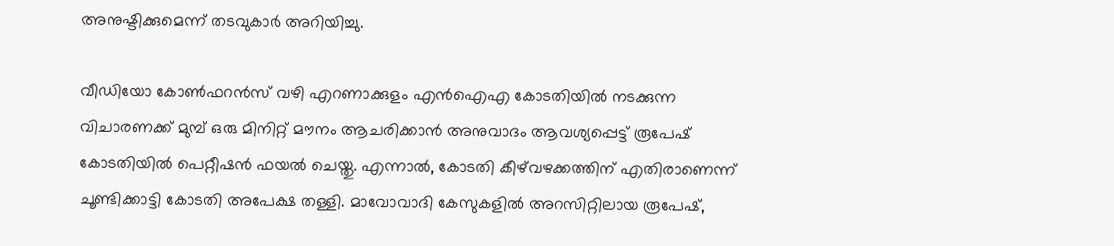അനുഷ്ടിക്കുമെന്ന് തടവുകാര്‍ അറിയിച്ചു.

വീഡിയോ കോണ്‍ഫറന്‍സ് വഴി എറണാക്കുളം എന്‍ഐഎ കോടതിയില്‍ നടക്കുന്ന വിചാരണക്ക് മുമ്പ് ഒരു മിനിറ്റ് മൗനം ആചരിക്കാന്‍ അനുവാദം ആവശ്യപ്പെട്ട് രൂപേഷ് കോടതിയില്‍ പെറ്റീഷന്‍ ഫയല്‍ ചെയ്തു. എന്നാല്‍, കോടതി കീഴ്‌വഴക്കത്തിന് എതിരാണെന്ന് ചൂണ്ടിക്കാട്ടി കോടതി അപേക്ഷ തള്ളി. മാവോവാദി കേസുകളില്‍ അറസിറ്റിലായ രൂപേഷ്,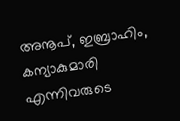അനൂപ്, ഇബ്രാഹിം, കന്യാകുമാരി എന്നിവരുടെ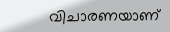വിചാരണയാണ്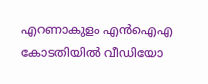എറണാകുളം എന്‍ഐഎ കോടതിയില്‍ വീഡിയോ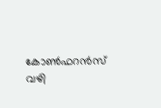കോണ്‍ഫറന്‍സ് വഴി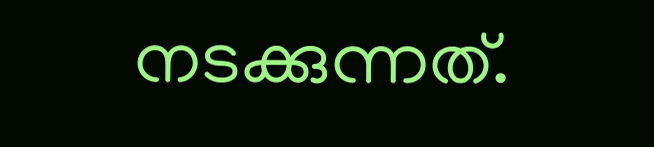നടക്കുന്നത്.